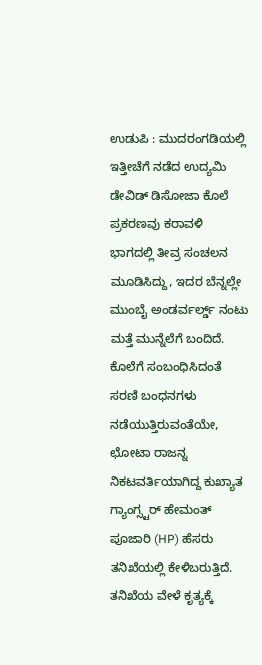ಉಡುಪಿ : ಮುದರಂಗಡಿಯಲ್ಲಿ ಇತ್ತೀಚೆಗೆ ನಡೆದ ಉದ್ಯಮಿ ಡೇವಿಡ್ ಡಿಸೋಜಾ ಕೊಲೆ ಪ್ರಕರಣವು ಕರಾವಳಿ ಭಾಗದಲ್ಲಿ ತೀವ್ರ ಸಂಚಲನ ಮೂಡಿಸಿದ್ದು, ಇದರ ಬೆನ್ನಲ್ಲೇ ಮುಂಬೈ ಅಂಡರ್ವರ್ಲ್ಡ್ ನಂಟು ಮತ್ತೆ ಮುನ್ನೆಲೆಗೆ ಬಂದಿದೆ. ಕೊಲೆಗೆ ಸಂಬಂಧಿಸಿದಂತೆ ಸರಣಿ ಬಂಧನಗಳು ನಡೆಯುತ್ತಿರುವಂತೆಯೇ, ಛೋಟಾ ರಾಜನ್ನ ನಿಕಟವರ್ತಿಯಾಗಿದ್ದ ಕುಖ್ಯಾತ ಗ್ಯಾಂಗ್ಸ್ಟರ್ ಹೇಮಂತ್ ಪೂಜಾರಿ (HP) ಹೆಸರು ತನಿಖೆಯಲ್ಲಿ ಕೇಳಿಬರುತ್ತಿದೆ.
ತನಿಖೆಯ ವೇಳೆ ಕೃತ್ಯಕ್ಕೆ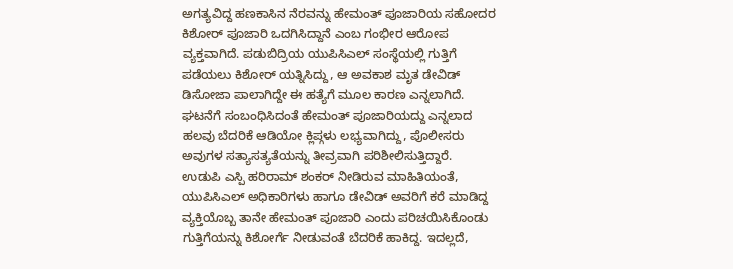ಅಗತ್ಯವಿದ್ದ ಹಣಕಾಸಿನ ನೆರವನ್ನು ಹೇಮಂತ್ ಪೂಜಾರಿಯ ಸಹೋದರ ಕಿಶೋರ್ ಪೂಜಾರಿ ಒದಗಿಸಿದ್ದಾನೆ ಎಂಬ ಗಂಭೀರ ಆರೋಪ ವ್ಯಕ್ತವಾಗಿದೆ. ಪಡುಬಿದ್ರಿಯ ಯುಪಿಸಿಎಲ್ ಸಂಸ್ಥೆಯಲ್ಲಿ ಗುತ್ತಿಗೆ ಪಡೆಯಲು ಕಿಶೋರ್ ಯತ್ನಿಸಿದ್ದು, ಆ ಅವಕಾಶ ಮೃತ ಡೇವಿಡ್ ಡಿಸೋಜಾ ಪಾಲಾಗಿದ್ದೇ ಈ ಹತ್ಯೆಗೆ ಮೂಲ ಕಾರಣ ಎನ್ನಲಾಗಿದೆ. ಘಟನೆಗೆ ಸಂಬಂಧಿಸಿದಂತೆ ಹೇಮಂತ್ ಪೂಜಾರಿಯದ್ದು ಎನ್ನಲಾದ ಹಲವು ಬೆದರಿಕೆ ಆಡಿಯೋ ಕ್ಲಿಪ್ಗಳು ಲಭ್ಯವಾಗಿದ್ದು, ಪೊಲೀಸರು ಅವುಗಳ ಸತ್ಯಾಸತ್ಯತೆಯನ್ನು ತೀವ್ರವಾಗಿ ಪರಿಶೀಲಿಸುತ್ತಿದ್ದಾರೆ.
ಉಡುಪಿ ಎಸ್ಪಿ ಹರಿರಾಮ್ ಶಂಕರ್ ನೀಡಿರುವ ಮಾಹಿತಿಯಂತೆ, ಯುಪಿಸಿಎಲ್ ಅಧಿಕಾರಿಗಳು ಹಾಗೂ ಡೇವಿಡ್ ಅವರಿಗೆ ಕರೆ ಮಾಡಿದ್ದ ವ್ಯಕ್ತಿಯೊಬ್ಬ ತಾನೇ ಹೇಮಂತ್ ಪೂಜಾರಿ ಎಂದು ಪರಿಚಯಿಸಿಕೊಂಡು ಗುತ್ತಿಗೆಯನ್ನು ಕಿಶೋರ್ಗೆ ನೀಡುವಂತೆ ಬೆದರಿಕೆ ಹಾಕಿದ್ದ. ಇದಲ್ಲದೆ,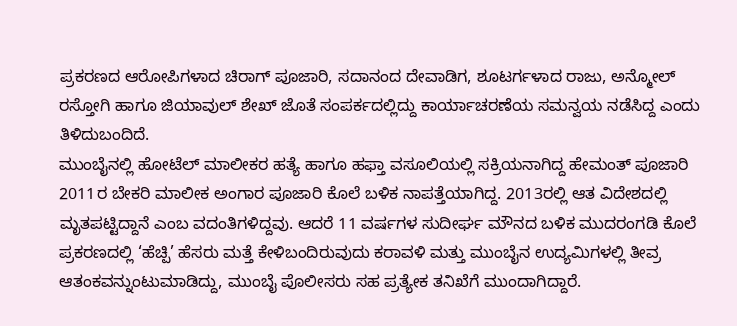ಪ್ರಕರಣದ ಆರೋಪಿಗಳಾದ ಚಿರಾಗ್ ಪೂಜಾರಿ, ಸದಾನಂದ ದೇವಾಡಿಗ, ಶೂಟರ್ಗಳಾದ ರಾಜು, ಅನ್ಮೋಲ್ ರಸ್ತೋಗಿ ಹಾಗೂ ಜಿಯಾವುಲ್ ಶೇಖ್ ಜೊತೆ ಸಂಪರ್ಕದಲ್ಲಿದ್ದು ಕಾರ್ಯಾಚರಣೆಯ ಸಮನ್ವಯ ನಡೆಸಿದ್ದ ಎಂದು ತಿಳಿದುಬಂದಿದೆ.
ಮುಂಬೈನಲ್ಲಿ ಹೋಟೆಲ್ ಮಾಲೀಕರ ಹತ್ಯೆ ಹಾಗೂ ಹಫ್ತಾ ವಸೂಲಿಯಲ್ಲಿ ಸಕ್ರಿಯನಾಗಿದ್ದ ಹೇಮಂತ್ ಪೂಜಾರಿ 2011ರ ಬೇಕರಿ ಮಾಲೀಕ ಅಂಗಾರ ಪೂಜಾರಿ ಕೊಲೆ ಬಳಿಕ ನಾಪತ್ತೆಯಾಗಿದ್ದ. 2013ರಲ್ಲಿ ಆತ ವಿದೇಶದಲ್ಲಿ ಮೃತಪಟ್ಟಿದ್ದಾನೆ ಎಂಬ ವದಂತಿಗಳಿದ್ದವು. ಆದರೆ 11 ವರ್ಷಗಳ ಸುದೀರ್ಘ ಮೌನದ ಬಳಿಕ ಮುದರಂಗಡಿ ಕೊಲೆ ಪ್ರಕರಣದಲ್ಲಿ ‘ಹೆಚ್ಪಿ’ ಹೆಸರು ಮತ್ತೆ ಕೇಳಿಬಂದಿರುವುದು ಕರಾವಳಿ ಮತ್ತು ಮುಂಬೈನ ಉದ್ಯಮಿಗಳಲ್ಲಿ ತೀವ್ರ ಆತಂಕವನ್ನುಂಟುಮಾಡಿದ್ದು, ಮುಂಬೈ ಪೊಲೀಸರು ಸಹ ಪ್ರತ್ಯೇಕ ತನಿಖೆಗೆ ಮುಂದಾಗಿದ್ದಾರೆ.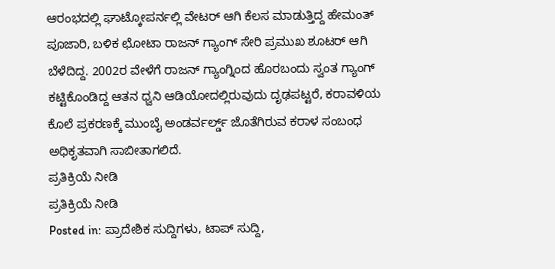ಆರಂಭದಲ್ಲಿ ಘಾಟ್ಕೋಪರ್ನಲ್ಲಿ ವೇಟರ್ ಆಗಿ ಕೆಲಸ ಮಾಡುತ್ತಿದ್ದ ಹೇಮಂತ್ ಪೂಜಾರಿ, ಬಳಿಕ ಛೋಟಾ ರಾಜನ್ ಗ್ಯಾಂಗ್ ಸೇರಿ ಪ್ರಮುಖ ಶೂಟರ್ ಆಗಿ ಬೆಳೆದಿದ್ದ. 2002ರ ವೇಳೆಗೆ ರಾಜನ್ ಗ್ಯಾಂಗ್ನಿಂದ ಹೊರಬಂದು ಸ್ವಂತ ಗ್ಯಾಂಗ್ ಕಟ್ಟಿಕೊಂಡಿದ್ದ ಆತನ ಧ್ವನಿ ಆಡಿಯೋದಲ್ಲಿರುವುದು ದೃಢಪಟ್ಟರೆ, ಕರಾವಳಿಯ ಕೊಲೆ ಪ್ರಕರಣಕ್ಕೆ ಮುಂಬೈ ಅಂಡರ್ವರ್ಲ್ಡ್ ಜೊತೆಗಿರುವ ಕರಾಳ ಸಂಬಂಧ ಅಧಿಕೃತವಾಗಿ ಸಾಬೀತಾಗಲಿದೆ.
ಪ್ರತಿಕ್ರಿಯೆ ನೀಡಿ
ಪ್ರತಿಕ್ರಿಯೆ ನೀಡಿ
Posted in: ಪ್ರಾದೇಶಿಕ ಸುದ್ದಿಗಳು, ಟಾಪ್ ಸುದ್ದಿ,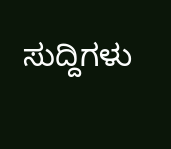ಸುದ್ದಿಗಳು